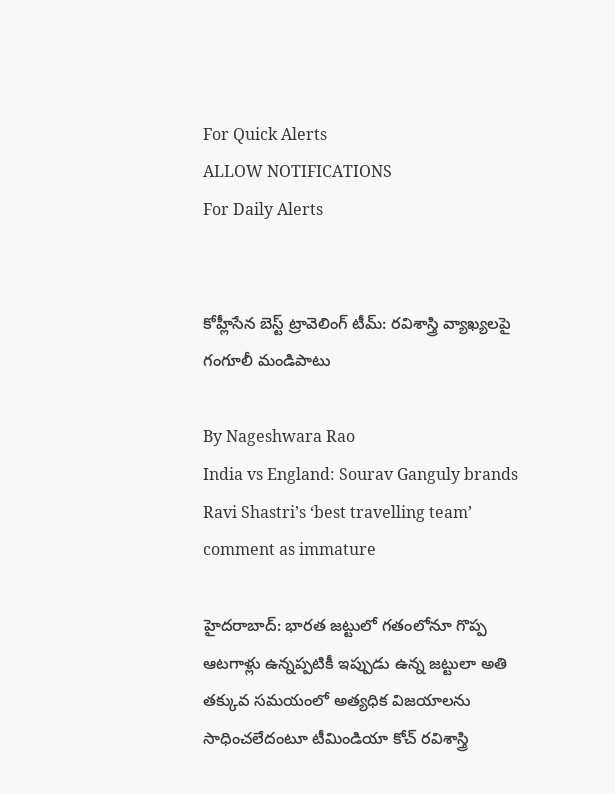For Quick Alerts
ALLOW NOTIFICATIONS
For Daily Alerts


కోహ్లీసేన బెస్ట్ ట్రావెలింగ్ టీమ్: రవిశాస్త్రి వ్యాఖ్యలపై గంగూలీ మండిపాటు

By Nageshwara Rao
India vs England: Sourav Ganguly brands Ravi Shastri’s ‘best travelling team’ comment as immature

హైదరాబాద్: భారత జట్టులో గతంలోనూ గొప్ప ఆటగాళ్లు ఉన్నప్పటికీ ఇప్పుడు ఉన్న జట్టులా అతి తక్కువ సమయంలో అత్యధిక విజయాలను సాధించలేదంటూ టీమిండియా కోచ్‌ రవిశాస్త్రి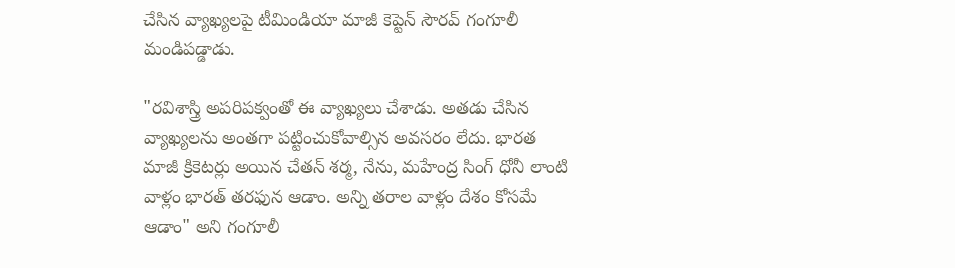చేసిన వ్యాఖ్యలపై టీమిండియా మాజీ కెప్టెన్ సౌరవ్ గంగూలీ మండిపడ్డాడు.

"రవిశాస్త్రి అపరిపక్వంతో ఈ వ్యాఖ్యలు చేశాడు. అతడు చేసిన వ్యాఖ్యలను అంతగా పట్టించుకోవాల్సిన అవసరం లేదు. భారత మాజీ క్రికెటర్లు అయిన చేతన్‌ శర్మ, నేను, మహేంద్ర సింగ్‌ ధోనీ లాంటి వాళ్లం భారత్ తరఫున ఆడాం. అన్ని తరాల వాళ్లం దేశం కోసమే ఆడాం" అని గంగూలీ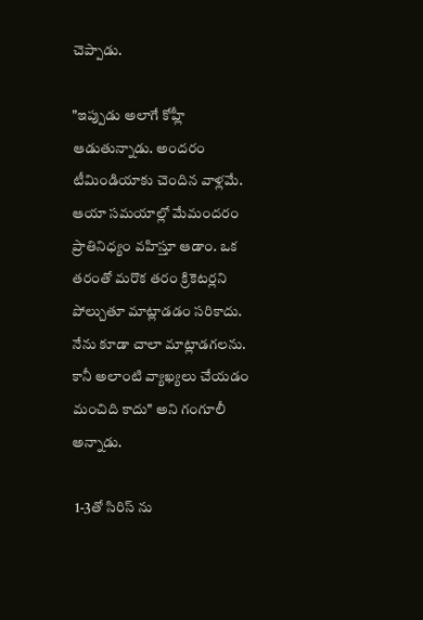చెప్పాడు.

"ఇప్పుడు అలాగే కోహ్లీ ఆడుతున్నాడు. అందరం టీమిండియాకు చెందిన వాళ్లమే. ఆయా సమయాల్లో మేమందరం ప్రాతినిధ్యం వహిస్తూ ఆడాం. ఒక తరంతో మరొక తరం క్రికెటర్లని పోల్చుతూ మాట్లాడడం సరికాదు. నేను కూడా చాలా మాట్లాడగలను. కానీ అలాంటి వ్యాఖ్యలు చేయడం మంచిది కాదు" అని గంగూలీ అన్నాడు.

 1-3తో సిరిస్ ను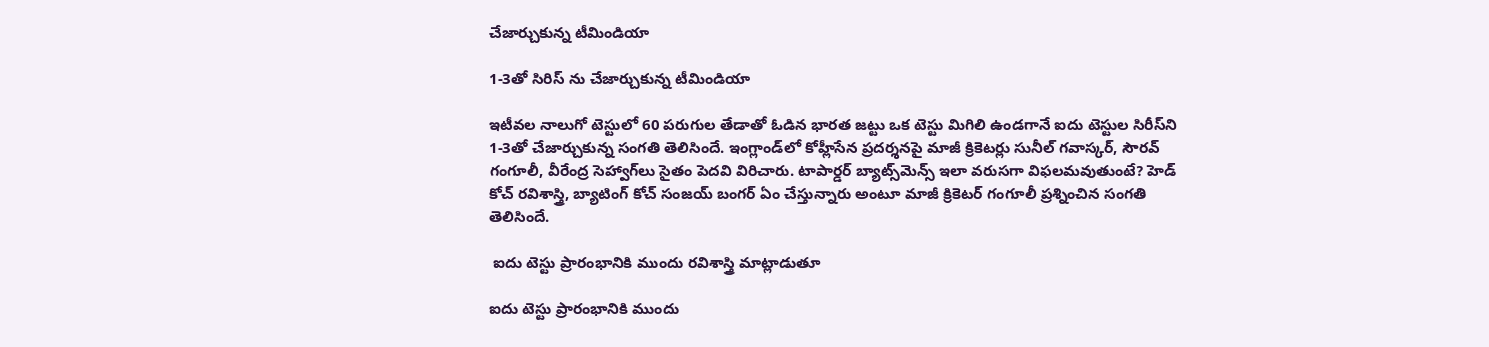చేజార్చుకున్న టీమిండియా

1-3తో సిరిస్ ను చేజార్చుకున్న టీమిండియా

ఇటీవల నాలుగో టెస్టులో 60 పరుగుల తేడాతో ఓడిన భారత జట్టు ఒక టెస్టు మిగిలి ఉండగానే ఐదు టెస్టుల సిరీస్‌ని 1-3తో చేజార్చుకున్న సంగతి తెలిసిందే. ఇంగ్లాండ్‌లో కోహ్లీసేన ప్రదర్శనపై మాజీ క్రికెటర్లు సునీల్ గవాస్కర్, సౌరవ్ గంగూలీ, వీరేంద్ర సెహ్వాగ్‌లు సైతం పెదవి విరిచారు. టాపార్డర్ బ్యాట్స్‌మెన్స్ ఇలా వరుసగా విఫలమవుతుంటే? హెడ్ కోచ్ రవిశాస్త్రి, బ్యాటింగ్ కోచ్ సంజయ్ బంగర్ ఏం చేస్తున్నారు అంటూ మాజీ క్రికెటర్ గంగూలీ ప్రశ్నించిన సంగతి తెలిసిందే.

 ఐదు టెస్టు ప్రారంభానికి ముందు రవిశాస్త్రి మాట్లాడుతూ

ఐదు టెస్టు ప్రారంభానికి ముందు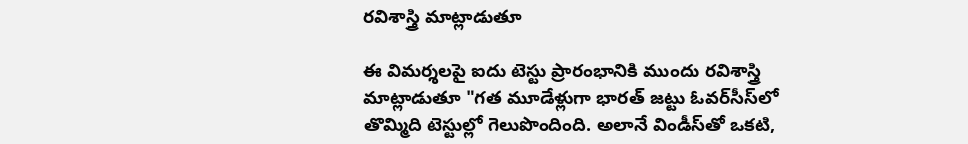రవిశాస్త్రి మాట్లాడుతూ

ఈ విమర్శలపై ఐదు టెస్టు ప్రారంభానికి ముందు రవిశాస్త్రి మాట్లాడుతూ "గత మూడేళ్లుగా భారత్ జట్టు ఓవర్‌సీస్‌లో తొమ్మిది టెస్టుల్లో గెలుపొందింది. అలానే విండీస్‌తో ఒకటి,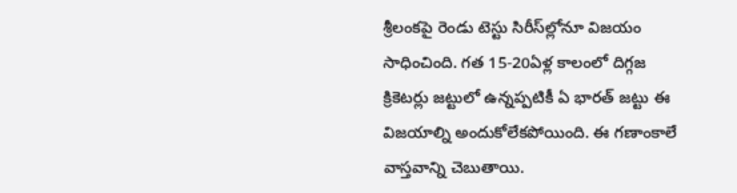శ్రీలంకపై రెండు టెస్టు సిరీస్‌ల్లోనూ విజయం సాధించింది. గత 15-20ఏళ్ల కాలంలో దిగ్గజ క్రికెటర్లు జట్టులో ఉన్నప్పటికీ ఏ భారత్ జట్టు ఈ విజయాల్ని అందుకోలేకపోయింది. ఈ గణాంకాలే వాస్తవాన్ని చెబుతాయి.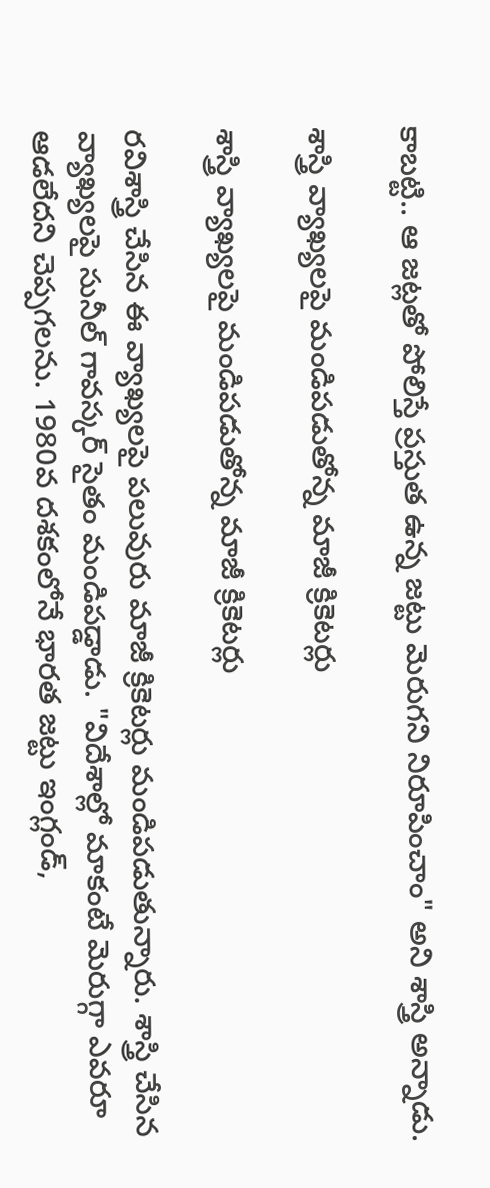కాబట్టి.. ఆ జట్లతో పోలిస్తే ప్రస్తుత ఉన్న జట్టు మెరుగని నిరూపించాం" అని శాస్త్రి అన్నాడు.

శాస్త్రి వ్యాఖ్యలపై మండిపడుతోన్న మాజీ క్రికెటర్లు

శాస్త్రి వ్యాఖ్యలపై మండిపడుతోన్న మాజీ క్రికెటర్లు

రవిశాస్త్రి చేసిన ఈ వ్యాఖ్యలపై పలువురు మాజీ క్రికెటర్లు మండిపడుతున్నారు. శాస్త్రి చేసిన వ్యాఖ్యలపై సునీల్‌ గావస్కర్‌ సైతం మండిపడ్డాడు. "విదేశాల్లో మాకంటే మెరుగ్గా ఎవరూ ఆడలేదని చెప్పగలను. 1980వ దశకంలోనే భారత జట్టు ఇంగ్లండ్‌,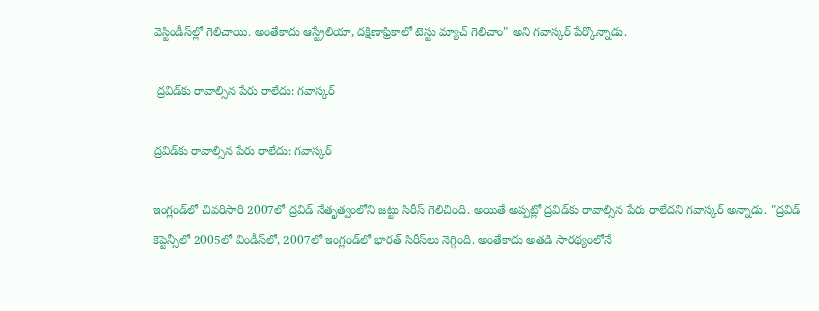వెస్టిండీస్‌ల్లో గెలిచాయి. అంతేకాదు ఆస్ట్రేలియా, దక్షిణాఫ్రికాలో టెస్టు మ్యాచ్ గెలిచాం" అని గవాస్కర్ పేర్కొన్నాడు.

 ద్రవిడ్‌కు రావాల్సిన పేరు రాలేదు: గవాస్కర్

ద్రవిడ్‌కు రావాల్సిన పేరు రాలేదు: గవాస్కర్

ఇంగ్లండ్‌లో చివరిసారి 2007లో ద్రవిడ్ నేతృత్వంలోని జట్టు సిరీస్ గెలిచింది. అయితే అప్పట్లో ద్రవిడ్‌కు రావాల్సిన పేరు రాలేదని గవాస్కర్ అన్నాడు. "ద్రవిడ్‌ కెప్టెన్సీలో 2005లో విండీస్‌లో, 2007లో ఇంగ్లండ్‌లో భారత్‌ సిరీస్‌లు నెగ్గింది. అంతేకాదు అతడి సారథ్యంలోనే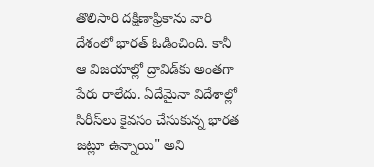తొలిసారి దక్షిణాఫ్రికాను వారి దేశంలో భారత్‌ ఓడించింది. కానీ ఆ విజయాల్లో ద్రావిడ్‌కు అంతగా పేరు రాలేదు. ఏదేమైనా విదేశాల్లో సిరీస్‌లు కైవసం చేసుకున్న భారత జట్లూ ఉన్నాయి" అని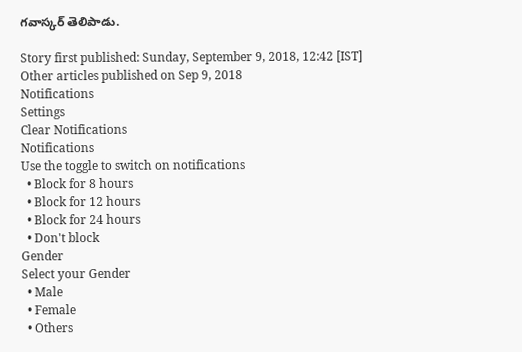గవాస్కర్ తెలిపాడు.

Story first published: Sunday, September 9, 2018, 12:42 [IST]
Other articles published on Sep 9, 2018
Notifications
Settings
Clear Notifications
Notifications
Use the toggle to switch on notifications
  • Block for 8 hours
  • Block for 12 hours
  • Block for 24 hours
  • Don't block
Gender
Select your Gender
  • Male
  • Female
  • Others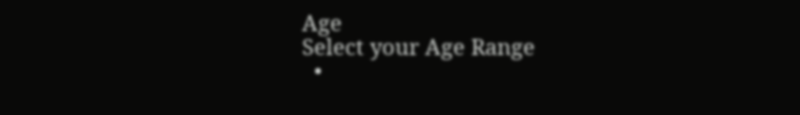Age
Select your Age Range
  •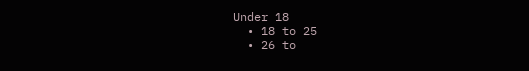Under 18
  • 18 to 25
  • 26 to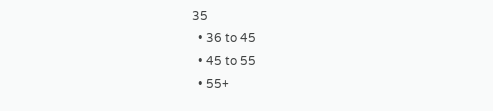35
  • 36 to 45
  • 45 to 55
  • 55+